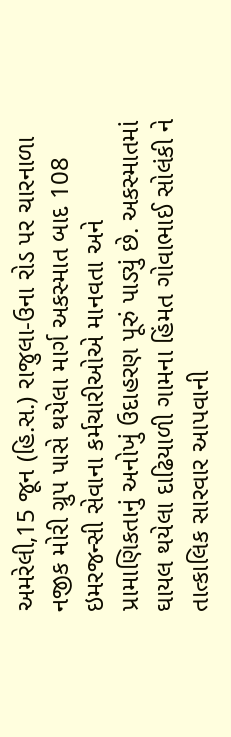અમરેલી,15 જૂન (હિ.સ.) રાજુલા-ઉના રોડ પર ચારનાળા નજીક મોરી ગ્રુપ પાસે થયેલા માર્ગ અકસ્માત બાદ 108 ઇમરજન્સી સેવાના કર્મચારીઓએ માનવતા અને પ્રામાણિકતાનું અનોખું ઉદાહરણ પૂરું પાડ્યું છે. અકસ્માતમાં ઘાયલ થયેલા દાઢિયાળી ગામના હિંમત ગોવાભાઈ સોલંકી ને તાત્કાલિક સારવાર આપવાની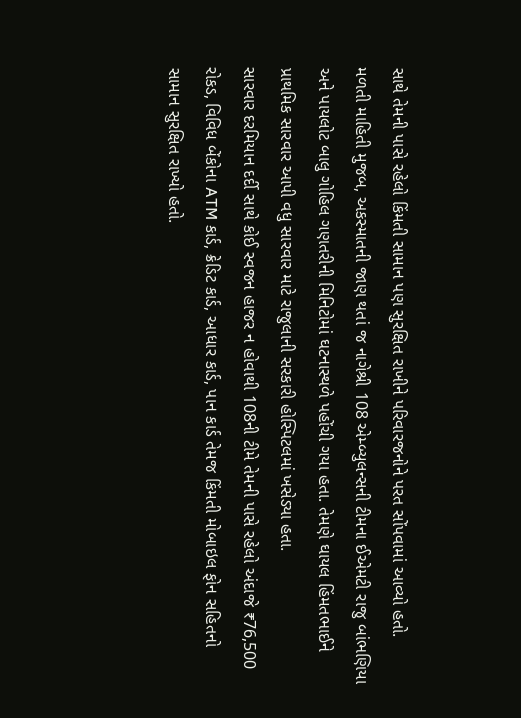સાથે તેમની પાસે રહેલો કિંમતી સામાન પણ સુરક્ષિત રાખીને પરિવારજનોને પરત સોંપવામાં આવ્યો હતો.
મળતી માહિતી મુજબ, અકસ્માતની જાણ થતાં જ નાગેશ્રી 108 એમ્બ્યુલન્સની ટીમના ઈએમટી રાજુ બાંભણિયા અને પાયલોટ બાલુ ગોહિલ ગણતરીની મિનિટોમાં ઘટનાસ્થળે પહોંચી ગયા હતા. તેમણે ઘાયલ હિંમતભાઈને પ્રાથમિક સારવાર આપી વધુ સારવાર માટે રાજુલાની સરકારી હોસ્પિટલમાં ખસેડ્યા હતા.
સારવાર દરમિયાન દર્દી સાથે કોઈ સ્વજન હાજર ન હોવાથી 108ની ટીમે તેમની પાસે રહેલો અંદાજે ₹76,500 રોકડ, વિવિધ બેંકોના ATM કાર્ડ, ક્રેડિટ કાર્ડ, આધાર કાર્ડ, પાન કાર્ડ તેમજ કિંમતી મોબાઇલ ફોન સહિતનો સામાન સુરક્ષિત રાખ્યો હતો.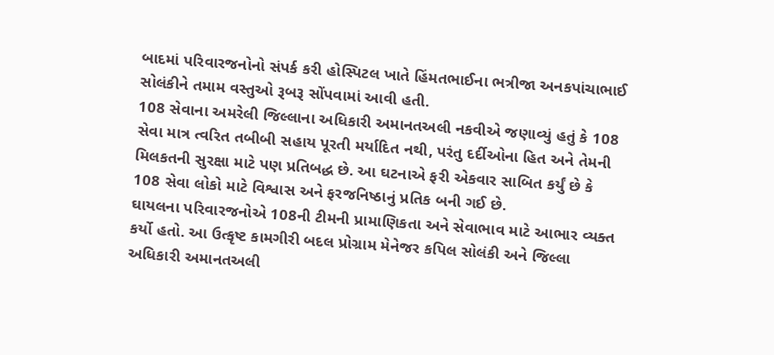બાદમાં પરિવારજનોનો સંપર્ક કરી હોસ્પિટલ ખાતે હિંમતભાઈના ભત્રીજા અનકપાંચાભાઈ સોલંકીને તમામ વસ્તુઓ રૂબરૂ સોંપવામાં આવી હતી.
108 સેવાના અમરેલી જિલ્લાના અધિકારી અમાનતઅલી નકવીએ જણાવ્યું હતું કે 108 સેવા માત્ર ત્વરિત તબીબી સહાય પૂરતી મર્યાદિત નથી, પરંતુ દર્દીઓના હિત અને તેમની મિલકતની સુરક્ષા માટે પણ પ્રતિબદ્ધ છે. આ ઘટનાએ ફરી એકવાર સાબિત કર્યું છે કે 108 સેવા લોકો માટે વિશ્વાસ અને ફરજનિષ્ઠાનું પ્રતિક બની ગઈ છે.
ઘાયલના પરિવારજનોએ 108ની ટીમની પ્રામાણિકતા અને સેવાભાવ માટે આભાર વ્યક્ત કર્યો હતો. આ ઉત્કૃષ્ટ કામગીરી બદલ પ્રોગ્રામ મેનેજર કપિલ સોલંકી અને જિલ્લા અધિકારી અમાનતઅલી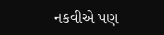નકવીએ પણ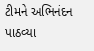ટીમને અભિનંદન પાઠવ્યા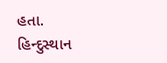હતા.
હિન્દુસ્થાન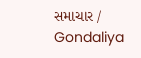સમાચાર / Gondaliya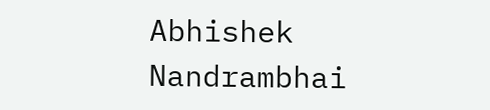Abhishek Nandrambhai